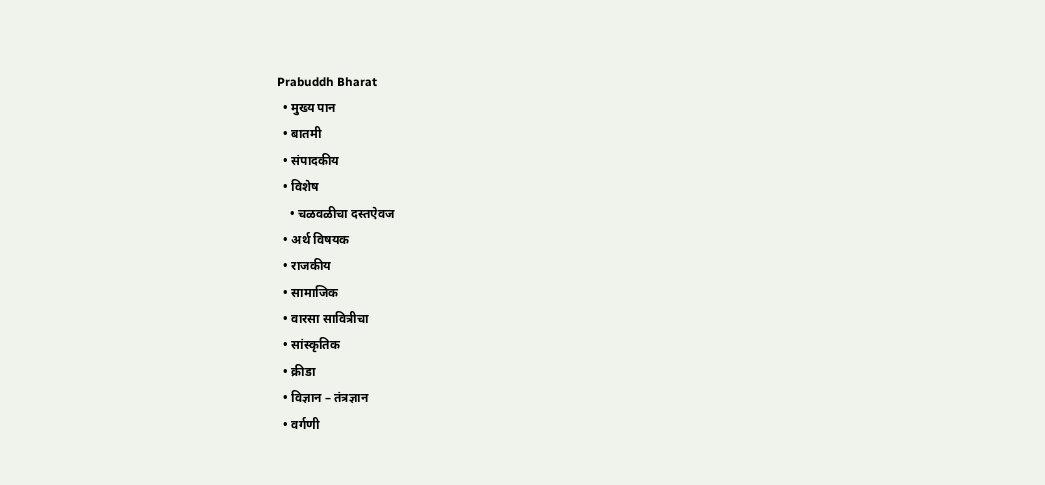Prabuddh Bharat
  • मुख्य पान
  • बातमी
  • संपादकीय
  • विशेष
    • चळवळीचा दस्तऐवज
  • अर्थ विषयक
  • राजकीय
  • सामाजिक
  • वारसा सावित्रीचा
  • सांस्कृतिक
  • क्रीडा
  • विज्ञान – तंत्रज्ञान
  • वर्गणी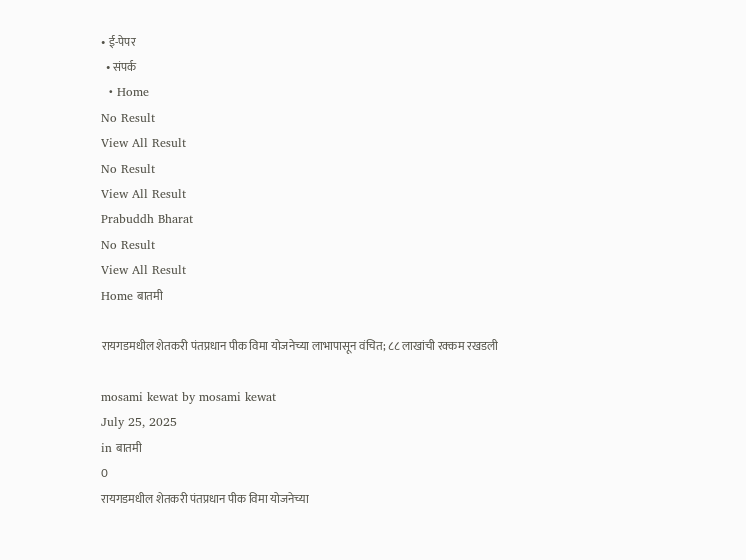• ई-पेपर
  • संपर्क
  • Home
No Result
View All Result
No Result
View All Result
Prabuddh Bharat
No Result
View All Result
Home बातमी

रायगडमधील शेतकरी पंतप्रधान पीक विमा योजनेच्या लाभापासून वंचित; ८८ लाखांची रक्कम रखडली

mosami kewat by mosami kewat
July 25, 2025
in बातमी
0
रायगडमधील शेतकरी पंतप्रधान पीक विमा योजनेच्या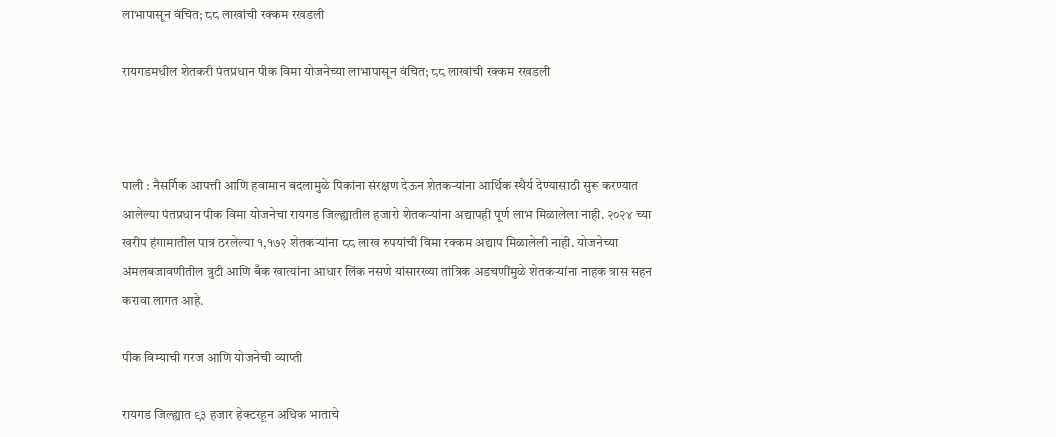लाभापासून वंचित; ८८ लाखांची रक्कम रखडली

रायगडमधील शेतकरी पंतप्रधान पीक विमा योजनेच्या लाभापासून वंचित; ८८ लाखांची रक्कम रखडली



पाली : नैसर्गिक आपत्ती आणि हवामान बदलामुळे पिकांना संरक्षण देऊन शेतकऱ्यांना आर्थिक स्थैर्य देण्यासाठी सुरू करण्यात आलेल्या पंतप्रधान पीक विमा योजनेचा रायगड जिल्ह्यातील हजारो शेतकऱ्यांना अद्यापही पूर्ण लाभ मिळालेला नाही. २०२४ च्या खरीप हंगामातील पात्र ठरलेल्या १,१७२ शेतकऱ्यांना ८८ लाख रुपयांची विमा रक्कम अद्याप मिळालेली नाही. योजनेच्या अंमलबजावणीतील त्रुटी आणि बँक खात्यांना आधार लिंक नसणे यांसारख्या तांत्रिक अडचणींमुळे शेतकऱ्यांना नाहक त्रास सहन करावा लागत आहे.

पीक विम्याची गरज आणि योजनेची व्याप्ती

रायगड जिल्ह्यात ९३ हजार हेक्टरहून अधिक भाताचे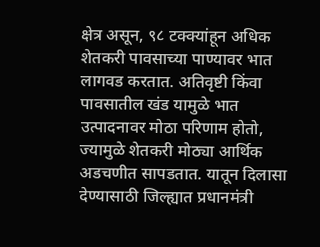क्षेत्र असून, ९८ टक्क्यांहून अधिक शेतकरी पावसाच्या पाण्यावर भात लागवड करतात. अतिवृष्टी किंवा पावसातील खंड यामुळे भात उत्पादनावर मोठा परिणाम होतो, ज्यामुळे शेतकरी मोठ्या आर्थिक अडचणीत सापडतात. यातून दिलासा देण्यासाठी जिल्ह्यात प्रधानमंत्री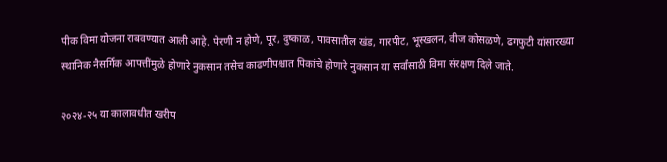पीक विमा योजना राबवण्यात आली आहे. पेरणी न होणे, पूर, दुष्काळ, पावसातील खंड, गारपीट, भूस्खलन, वीज कोसळणे, ढगफुटी यांसारख्या स्थानिक नैसर्गिक आपत्तींमुळे होणारे नुकसान तसेच काढणीपश्चात पिकांचे होणारे नुकसान या सर्वांसाठी विमा संरक्षण दिले जाते.

२०२४-२५ या कालावधीत खरीप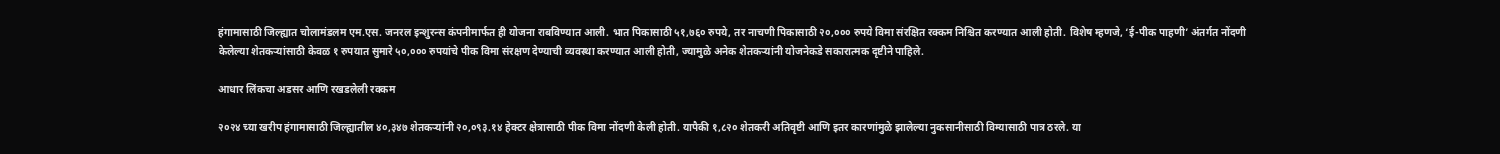हंगामासाठी जिल्ह्यात चोलामंडलम एम.एस. जनरल इन्शुरन्स कंपनीमार्फत ही योजना राबविण्यात आली. भात पिकासाठी ५१,७६० रुपये, तर नाचणी पिकासाठी २०,००० रुपये विमा संरक्षित रक्कम निश्चित करण्यात आली होती. विशेष म्हणजे, ‘ई-पीक पाहणी’ अंतर्गत नोंदणी केलेल्या शेतकऱ्यांसाठी केवळ १ रुपयात सुमारे ५०,००० रुपयांचे पीक विमा संरक्षण देण्याची व्यवस्था करण्यात आली होती, ज्यामुळे अनेक शेतकऱ्यांनी योजनेकडे सकारात्मक दृष्टीने पाहिले.

आधार लिंकचा अडसर आणि रखडलेली रक्कम

२०२४ च्या खरीप हंगामासाठी जिल्ह्यातील ४०,३४७ शेतकऱ्यांनी २०,०९३.१४ हेक्टर क्षेत्रासाठी पीक विमा नोंदणी केली होती. यापैकी १,८२० शेतकरी अतिवृष्टी आणि इतर कारणांमुळे झालेल्या नुकसानीसाठी विम्यासाठी पात्र ठरले. या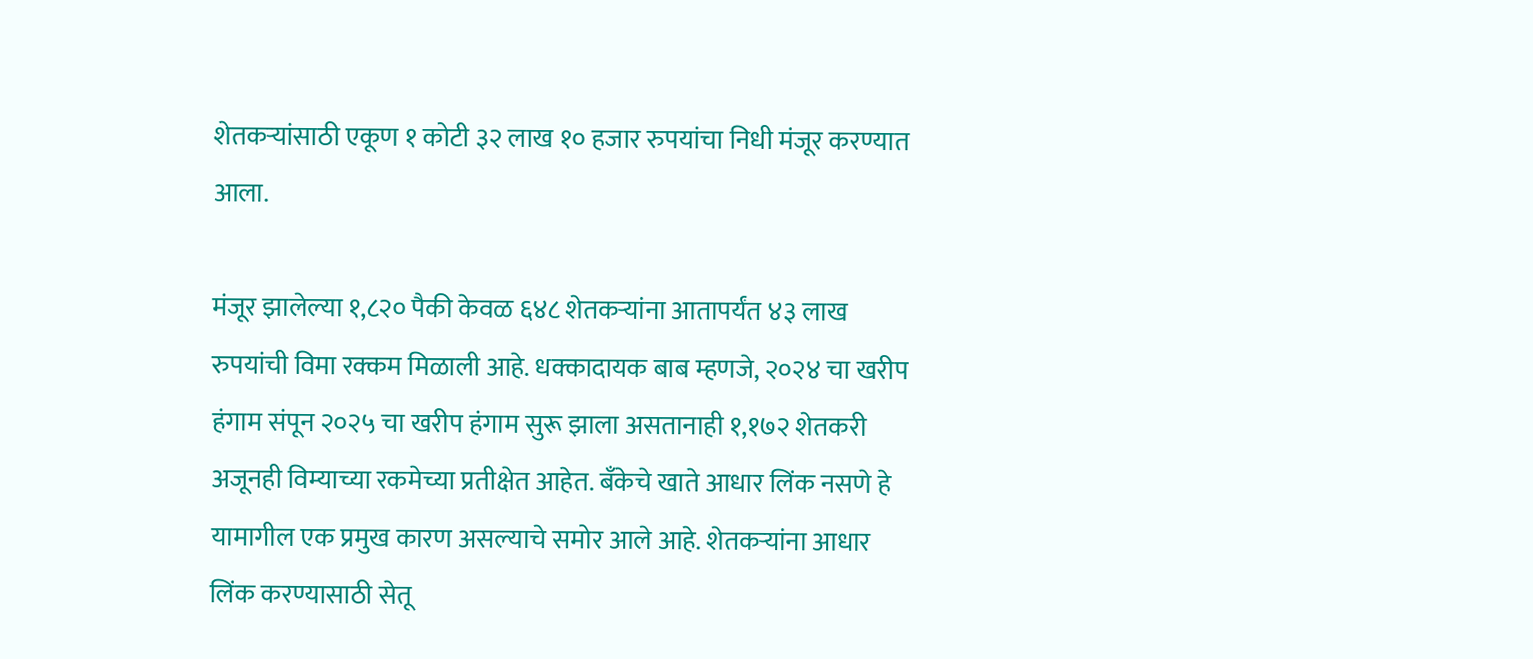शेतकऱ्यांसाठी एकूण १ कोटी ३२ लाख १० हजार रुपयांचा निधी मंजूर करण्यात आला.

मंजूर झालेल्या १,८२० पैकी केवळ ६४८ शेतकऱ्यांना आतापर्यंत ४३ लाख रुपयांची विमा रक्कम मिळाली आहे. धक्कादायक बाब म्हणजे, २०२४ चा खरीप हंगाम संपून २०२५ चा खरीप हंगाम सुरू झाला असतानाही १,१७२ शेतकरी अजूनही विम्याच्या रकमेच्या प्रतीक्षेत आहेत. बँकेचे खाते आधार लिंक नसणे हे यामागील एक प्रमुख कारण असल्याचे समोर आले आहे. शेतकऱ्यांना आधार लिंक करण्यासाठी सेतू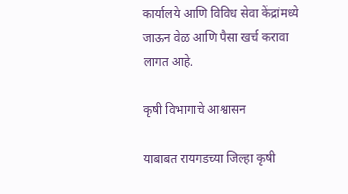कार्यालये आणि विविध सेवा केंद्रांमध्ये जाऊन वेळ आणि पैसा खर्च करावा लागत आहे.

कृषी विभागाचे आश्वासन

याबाबत रायगडच्या जिल्हा कृषी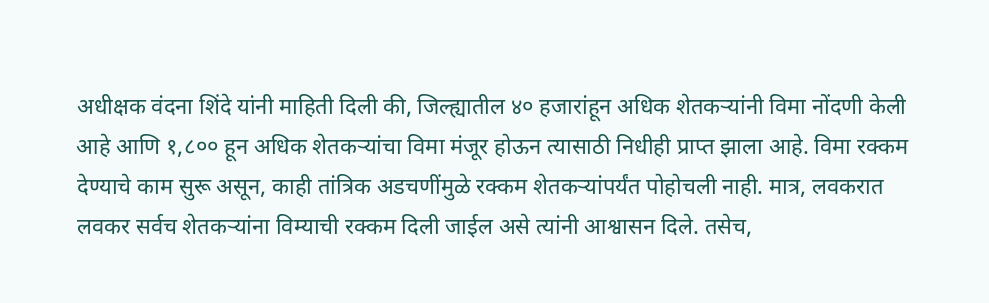अधीक्षक वंदना शिंदे यांनी माहिती दिली की, जिल्ह्यातील ४० हजारांहून अधिक शेतकऱ्यांनी विमा नोंदणी केली आहे आणि १,८०० हून अधिक शेतकऱ्यांचा विमा मंजूर होऊन त्यासाठी निधीही प्राप्त झाला आहे. विमा रक्कम देण्याचे काम सुरू असून, काही तांत्रिक अडचणींमुळे रक्कम शेतकऱ्यांपर्यंत पोहोचली नाही. मात्र, लवकरात लवकर सर्वच शेतकऱ्यांना विम्याची रक्कम दिली जाईल असे त्यांनी आश्वासन दिले. तसेच,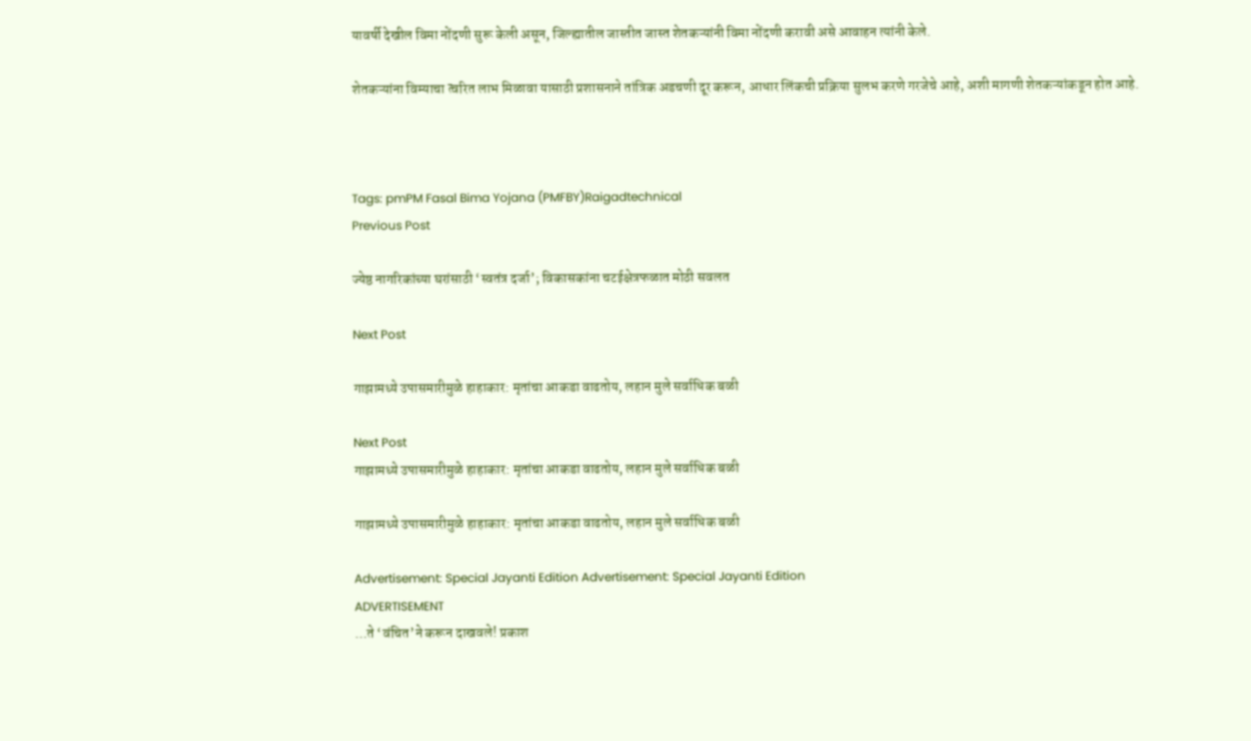यावर्षी देखील विमा नोंदणी सुरू केली असून, जिल्ह्यातील जास्तीत जास्त शेतकऱ्यांनी विमा नोंदणी करावी असे आवाहन त्यांनी केले.

शेतकऱ्यांना विम्याचा त्वरित लाभ मिळावा यासाठी प्रशासनाने तांत्रिक अडचणी दूर करून, आधार लिंकची प्रक्रिया सुलभ करणे गरजेचे आहे, अशी मागणी शेतकऱ्यांकडून होत आहे.



Tags: pmPM Fasal Bima Yojana (PMFBY)Raigadtechnical
Previous Post

ज्येष्ठ नागरिकांच्या घरांसाठी ‘स्वतंत्र दर्जा’; विकासकांना चटईक्षेत्रफळात मोठी सवलत

Next Post

गाझामध्ये उपासमारीमुळे हाहाकार: मृतांचा आकडा वाढतोय, लहान मुले सर्वाधिक बळी

Next Post
गाझामध्ये उपासमारीमुळे हाहाकार: मृतांचा आकडा वाढतोय, लहान मुले सर्वाधिक बळी

गाझामध्ये उपासमारीमुळे हाहाकार: मृतांचा आकडा वाढतोय, लहान मुले सर्वाधिक बळी

Advertisement: Special Jayanti Edition Advertisement: Special Jayanti Edition
ADVERTISEMENT
…ते ‘वंचित’ने करून दाखवले! प्रकाश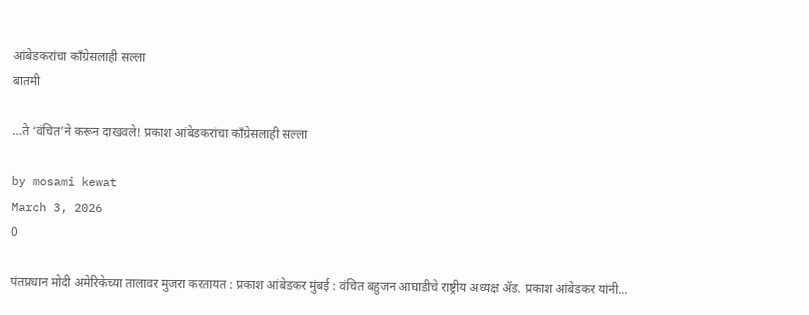आंबेडकरांचा काँग्रेसलाही सल्ला
बातमी

…ते ‘वंचित’ने करून दाखवले! प्रकाश आंबेडकरांचा काँग्रेसलाही सल्ला

by mosami kewat
March 3, 2026
0

पंतप्रधान मोदी अमेरिकेच्या तालावर मुजरा करतायत : प्रकाश आंबेडकर मुंबई : वंचित बहुजन आघाडीचे राष्ट्रीय अध्यक्ष ॲड. प्रकाश आंबेडकर यांनी...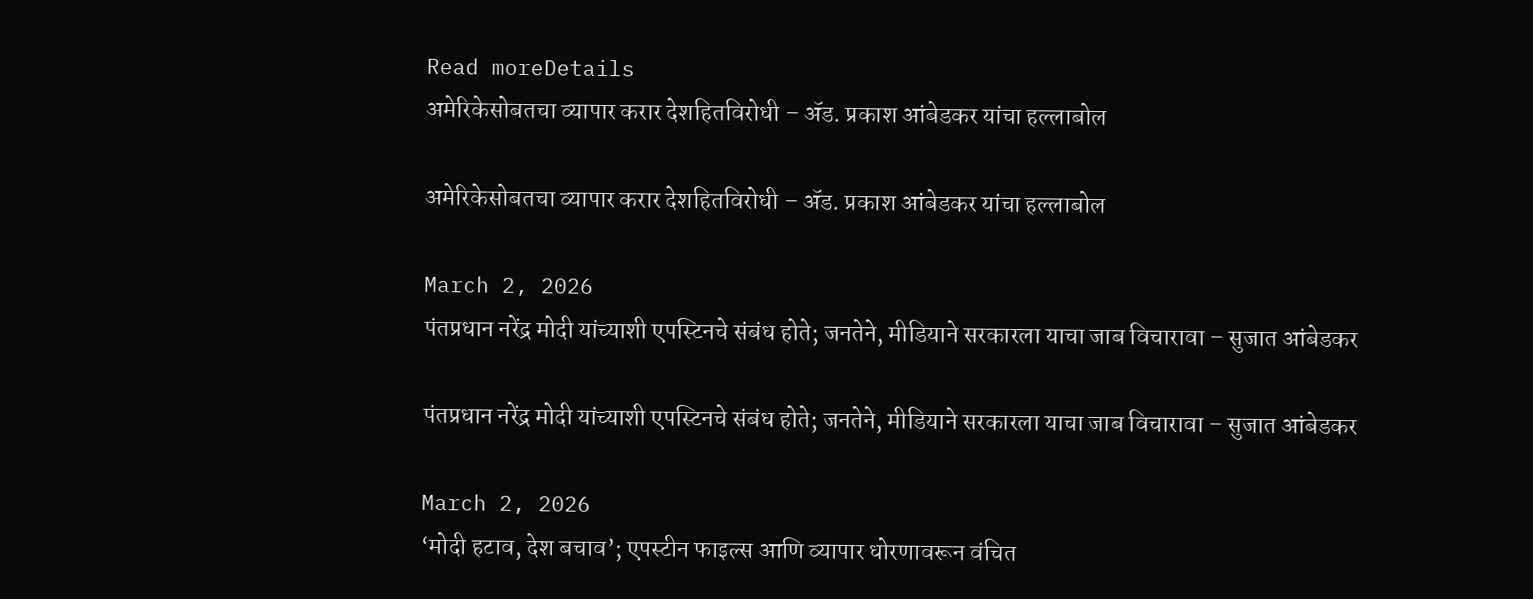Read moreDetails
अमेरिकेसोबतचा व्यापार करार देशहितविरोधी – ॲड. प्रकाश आंबेडकर यांचा हल्लाबोल

अमेरिकेसोबतचा व्यापार करार देशहितविरोधी – ॲड. प्रकाश आंबेडकर यांचा हल्लाबोल

March 2, 2026
पंतप्रधान नरेंद्र मोदी यांच्याशी एपस्टिनचे संबंध होते; जनतेने, मीडियाने सरकारला याचा जाब विचारावा – सुजात आंबेडकर

पंतप्रधान नरेंद्र मोदी यांच्याशी एपस्टिनचे संबंध होते; जनतेने, मीडियाने सरकारला याचा जाब विचारावा – सुजात आंबेडकर

March 2, 2026
‘मोदी हटाव, देश बचाव’; एपस्टीन फाइल्स आणि व्यापार धोरणावरून वंचित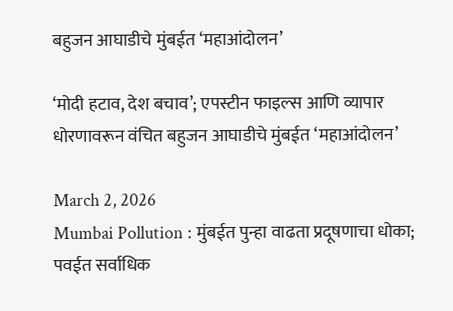बहुजन आघाडीचे मुंबईत ‘महाआंदोलन’

‘मोदी हटाव, देश बचाव’; एपस्टीन फाइल्स आणि व्यापार धोरणावरून वंचित बहुजन आघाडीचे मुंबईत ‘महाआंदोलन’

March 2, 2026
Mumbai Pollution : मुंबईत पुन्हा वाढता प्रदूषणाचा धोका; पवईत सर्वाधिक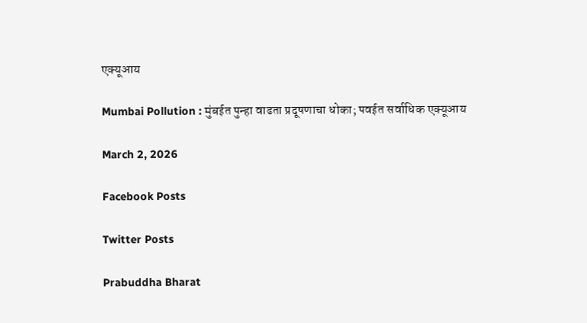एक्यूआय

Mumbai Pollution : मुंबईत पुन्हा वाढता प्रदूषणाचा धोका; पवईत सर्वाधिक एक्यूआय

March 2, 2026

Facebook Posts

Twitter Posts

Prabuddha Bharat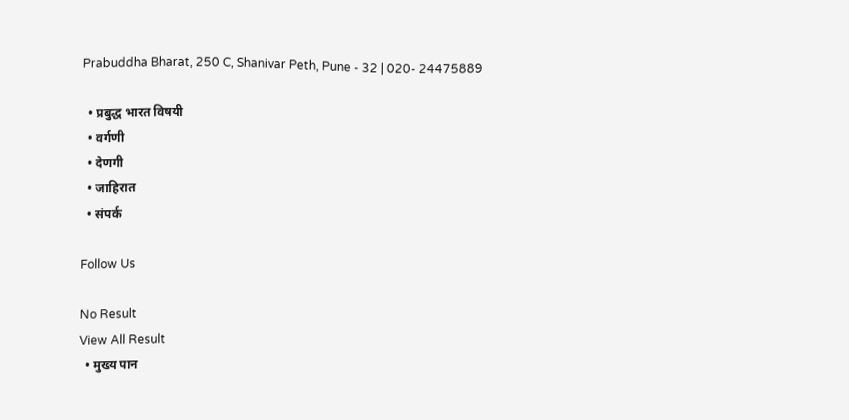Prabuddha Bharat, 250 C, Shanivar Peth, Pune - 32 | 020- 24475889

  • प्रबुद्ध भारत विषयी
  • वर्गणी
  • देणगी
  • जाहिरात
  • संपर्क

Follow Us

No Result
View All Result
  • मुख्य पान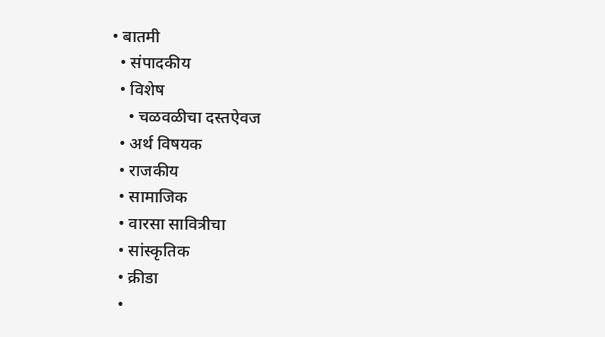• बातमी
  • संपादकीय
  • विशेष
    • चळवळीचा दस्तऐवज
  • अर्थ विषयक
  • राजकीय
  • सामाजिक
  • वारसा सावित्रीचा
  • सांस्कृतिक
  • क्रीडा
  •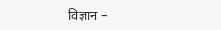विज्ञान –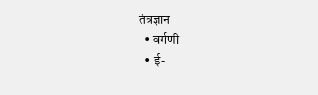तंत्रज्ञान
  • वर्गणी
  • ई-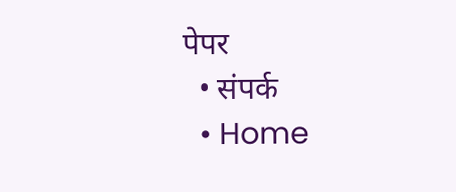पेपर
  • संपर्क
  • Home